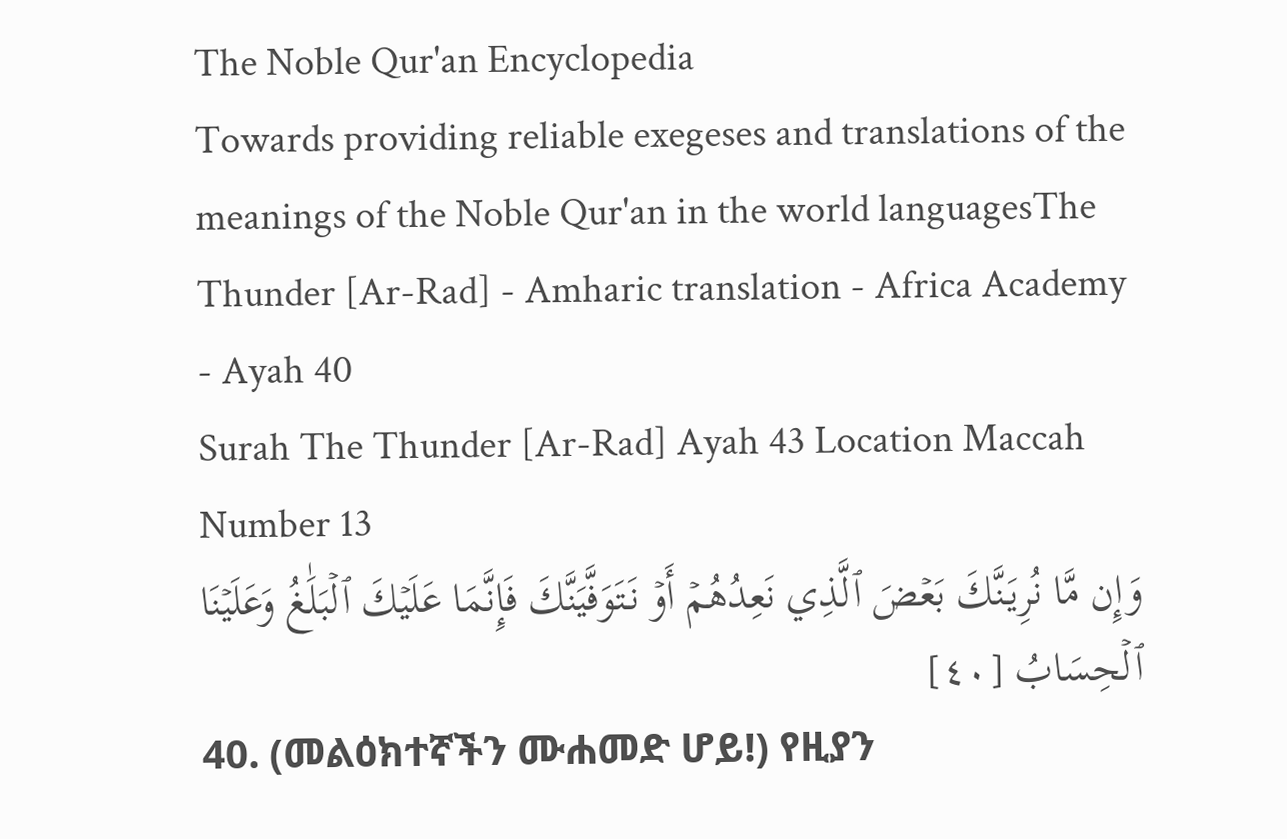The Noble Qur'an Encyclopedia
Towards providing reliable exegeses and translations of the meanings of the Noble Qur'an in the world languagesThe Thunder [Ar-Rad] - Amharic translation - Africa Academy - Ayah 40
Surah The Thunder [Ar-Rad] Ayah 43 Location Maccah Number 13
وَإِن مَّا نُرِيَنَّكَ بَعۡضَ ٱلَّذِي نَعِدُهُمۡ أَوۡ نَتَوَفَّيَنَّكَ فَإِنَّمَا عَلَيۡكَ ٱلۡبَلَٰغُ وَعَلَيۡنَا ٱلۡحِسَابُ [٤٠]
40. (መልዕክተኛችን ሙሐመድ ሆይ!) የዚያን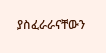ያስፈራራናቸውን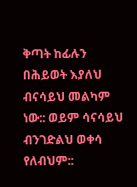ቅጣት ከፊሉን በሕይወት እያለህ ብናሳይህ መልካም ነው:: ወይም ሳናሳይህ ብንገድልህ ወቀሳ የለብህም::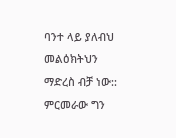ባንተ ላይ ያለብህ መልዕክትህን ማድረስ ብቻ ነው:: ምርመራው ግን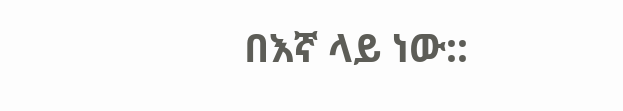በእኛ ላይ ነው::